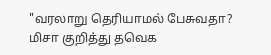"வரலாறு தெரியாமல் பேசுவதா? மிசா குறித்து தவெக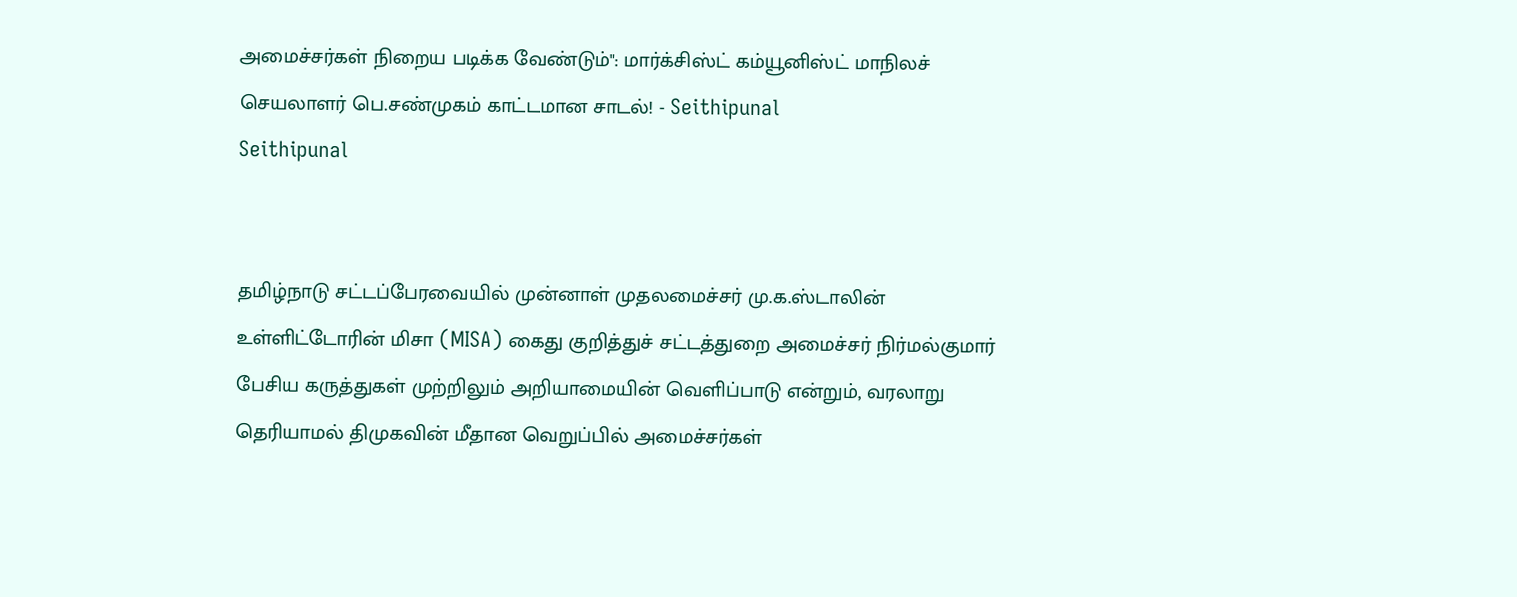அமைச்சர்கள் நிறைய படிக்க வேண்டும்": மார்க்சிஸ்ட் கம்யூனிஸ்ட் மாநிலச் செயலாளர் பெ.சண்முகம் காட்டமான சாடல்! - Seithipunal
Seithipunal


தமிழ்நாடு சட்டப்பேரவையில் முன்னாள் முதலமைச்சர் மு.க.ஸ்டாலின் உள்ளிட்டோரின் மிசா (MISA) கைது குறித்துச் சட்டத்துறை அமைச்சர் நிர்மல்குமார் பேசிய கருத்துகள் முற்றிலும் அறியாமையின் வெளிப்பாடு என்றும், வரலாறு தெரியாமல் திமுகவின் மீதான வெறுப்பில் அமைச்சர்கள்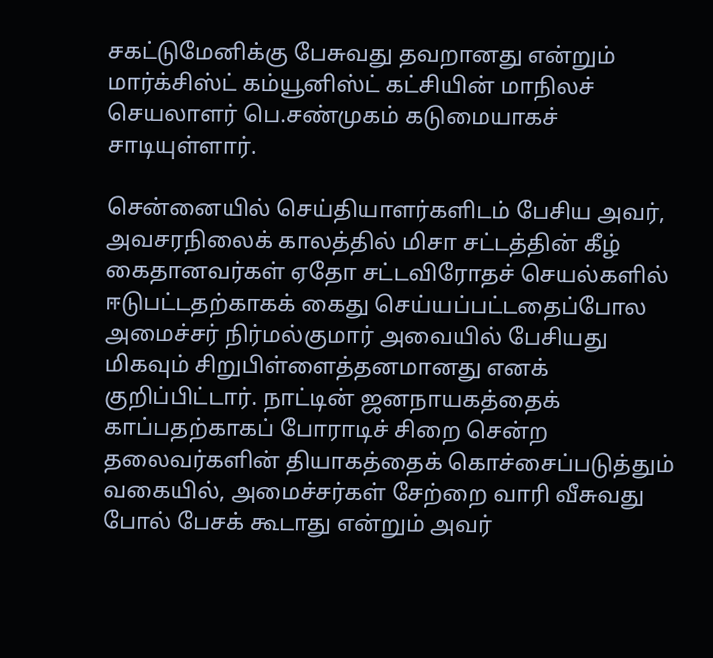சகட்டுமேனிக்கு பேசுவது தவறானது என்றும் மார்க்சிஸ்ட் கம்யூனிஸ்ட் கட்சியின் மாநிலச் செயலாளர் பெ.சண்முகம் கடுமையாகச் சாடியுள்ளார்.

சென்னையில் செய்தியாளர்களிடம் பேசிய அவர், அவசரநிலைக் காலத்தில் மிசா சட்டத்தின் கீழ் கைதானவர்கள் ஏதோ சட்டவிரோதச் செயல்களில் ஈடுபட்டதற்காகக் கைது செய்யப்பட்டதைப்போல அமைச்சர் நிர்மல்குமார் அவையில் பேசியது மிகவும் சிறுபிள்ளைத்தனமானது எனக் குறிப்பிட்டார். நாட்டின் ஜனநாயகத்தைக் காப்பதற்காகப் போராடிச் சிறை சென்ற தலைவர்களின் தியாகத்தைக் கொச்சைப்படுத்தும் வகையில், அமைச்சர்கள் சேற்றை வாரி வீசுவது போல் பேசக் கூடாது என்றும் அவர்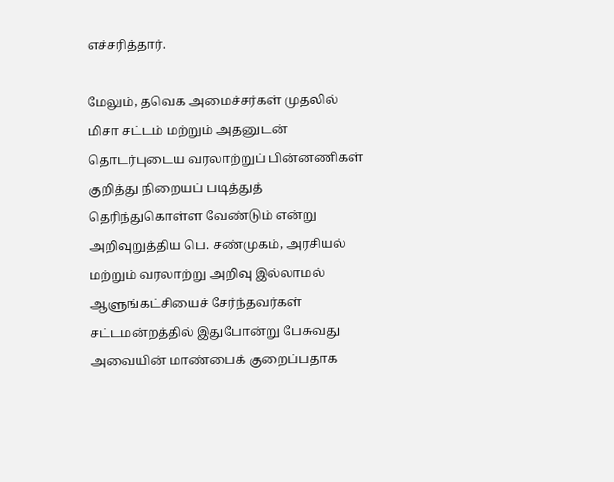எச்சரித்தார்.

மேலும், தவெக அமைச்சர்கள் முதலில் மிசா சட்டம் மற்றும் அதனுடன் தொடர்புடைய வரலாற்றுப் பின்னணிகள் குறித்து நிறையப் படித்துத் தெரிந்துகொள்ள வேண்டும் என்று அறிவுறுத்திய பெ. சண்முகம், அரசியல் மற்றும் வரலாற்று அறிவு இல்லாமல் ஆளுங்கட்சியைச் சேர்ந்தவர்கள் சட்டமன்றத்தில் இதுபோன்று பேசுவது அவையின் மாண்பைக் குறைப்பதாக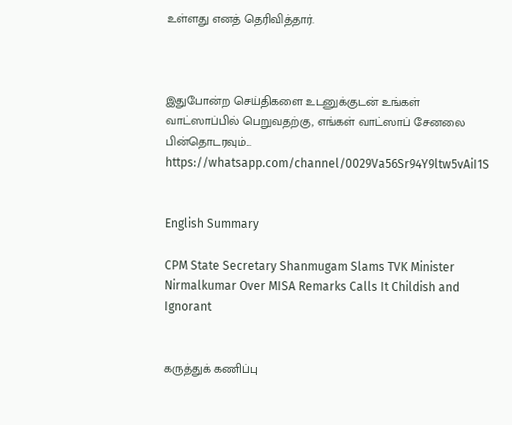உள்ளது எனத் தெரிவித்தார்.



இதுபோன்ற செய்திகளை உடனுக்குடன் உங்கள் வாட்ஸாப்பில் பெறுவதற்கு, எங்கள் வாட்ஸாப் சேனலை பின்தொடரவும்... https://whatsapp.com/channel/0029Va56Sr94Y9ltw5vAiI1S


English Summary

CPM State Secretary Shanmugam Slams TVK Minister Nirmalkumar Over MISA Remarks Calls It Childish and Ignorant


கருத்துக் கணிப்பு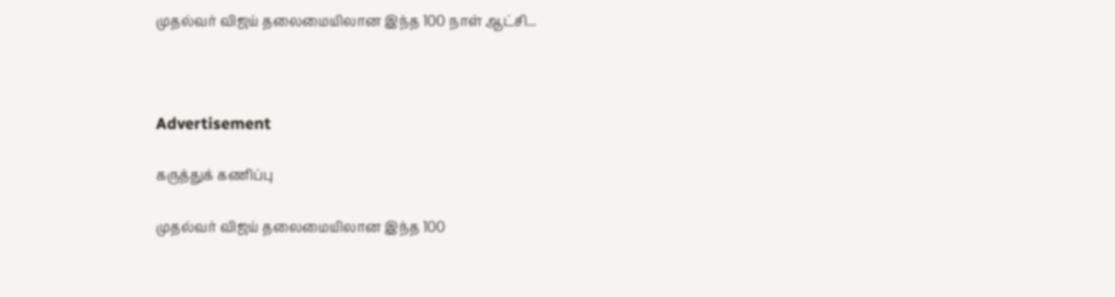முதல்வர் விஜய் தலைமையிலான இந்த 100 நாள் ஆட்சி...



Advertisement

கருத்துக் கணிப்பு

முதல்வர் விஜய் தலைமையிலான இந்த 100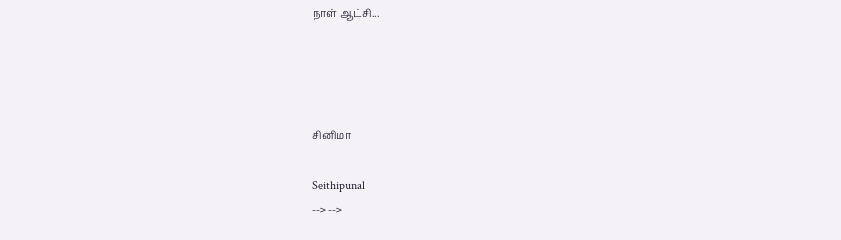நாள் ஆட்சி...




சினிமா

Seithipunal
--> -->